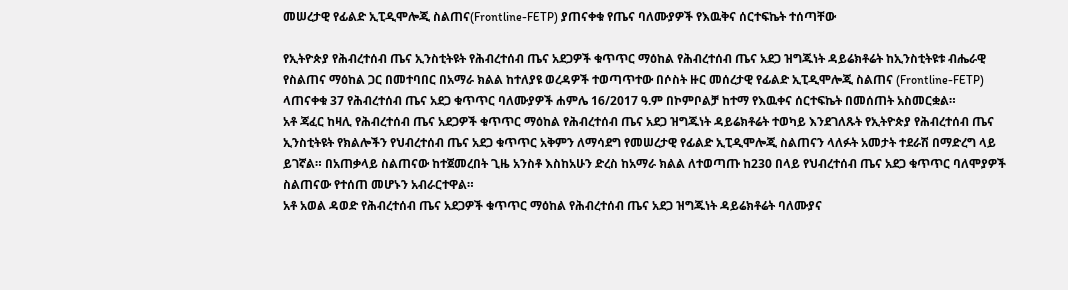መሠረታዊ የፊልድ ኢፒዲሞሎጂ ስልጠና(Frontline-FETP) ያጠናቀቁ የጤና ባለሙያዎች የእዉቅና ሰርተፍኬት ተሰጣቸው

የኢትዮጵያ የሕብረተሰብ ጤና ኢንስቲትዩት የሕብረተሰብ ጤና አደጋዎች ቁጥጥር ማዕከል የሕብረተሰብ ጤና አደጋ ዝግጁነት ዳይሬክቶሬት ከኢንስቲትዩቱ ብሔራዊ የስልጠና ማዕከል ጋር በመተባበር በአማራ ክልል ከተለያዩ ወረዳዎች ተወጣጥተው በሶስት ዙር መሰረታዊ የፊልድ ኢፒዲሞሎጂ ስልጠና (Frontline-FETP) ላጠናቀቁ 37 የሕብረተሰብ ጤና አደጋ ቁጥጥር ባለሙያዎች ሐምሌ 16/2017 ዓ.ም በኮምቦልቻ ከተማ የእዉቀና ሰርተፍኬት በመሰጠት አስመርቋል።
አቶ ጃፈር ከዛሊ የሕብረተሰብ ጤና አደጋዎች ቁጥጥር ማዕከል የሕብረተሰብ ጤና አደጋ ዝግጁነት ዳይሬክቶሬት ተወካይ እንደገለጹት የኢትዮጵያ የሕብረተሰብ ጤና ኢንስቲትዩት የክልሎችን የህብረተሰብ ጤና አደጋ ቁጥጥር አቅምን ለማሳደግ የመሠረታዊ የፊልድ ኢፒዲሞሎጂ ስልጠናን ላለፉት አመታት ተደራሽ በማድረግ ላይ ይገኛል። በአጠቃላይ ስልጠናው ከተጀመረበት ጊዜ አንስቶ እስከአሁን ድረስ ከአማራ ክልል ለተወጣጡ ከ230 በላይ የህብረተሰብ ጤና አደጋ ቁጥጥር ባለሞያዎች ስልጠናው የተሰጠ መሆኑን አብራርተዋል።
አቶ አወል ዳወድ የሕብረተሰብ ጤና አደጋዎች ቁጥጥር ማዕከል የሕብረተሰብ ጤና አደጋ ዝግጁነት ዳይሬክቶሬት ባለሙያና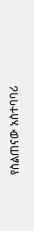የስልጠናው አስተባባሪ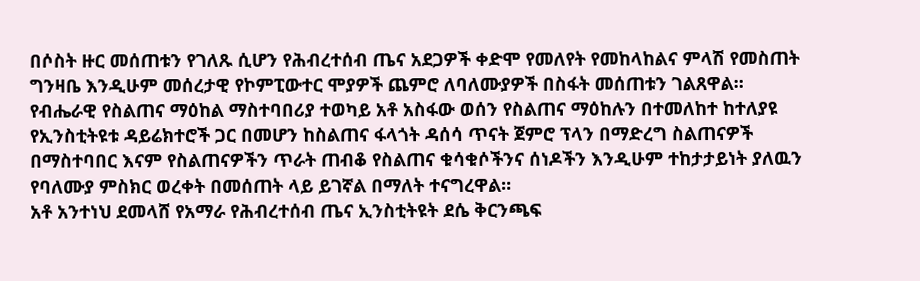በሶስት ዙር መሰጠቱን የገለጹ ሲሆን የሕብረተሰብ ጤና አደጋዎች ቀድሞ የመለየት የመከላከልና ምላሽ የመስጠት ግንዛቤ እንዲሁም መሰረታዊ የኮምፒውተር ሞያዎች ጨምሮ ለባለሙያዎች በስፋት መሰጠቱን ገልጸዋል።
የብሔራዊ የስልጠና ማዕከል ማስተባበሪያ ተወካይ አቶ አስፋው ወሰን የስልጠና ማዕከሉን በተመለከተ ከተለያዩ የኢንስቲትዩቱ ዳይሬክተሮች ጋር በመሆን ከስልጠና ፋላጎት ዳሰሳ ጥናት ጀምሮ ፕላን በማድረግ ስልጠናዎች በማስተባበር እናም የስልጠናዎችን ጥራት ጠብቆ የስልጠና ቁሳቁሶችንና ሰነዶችን እንዲሁም ተከታታይነት ያለዉን የባለሙያ ምስክር ወረቀት በመሰጠት ላይ ይገኛል በማለት ተናግረዋል።
አቶ አንተነህ ደመላሸ የአማራ የሕብረተሰብ ጤና ኢንስቲትዩት ደሴ ቅርንጫፍ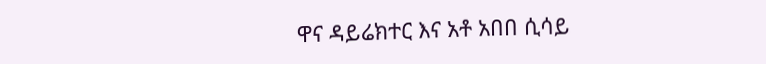ዋና ዳይሬክተር እና አቶ አበበ ሲሳይ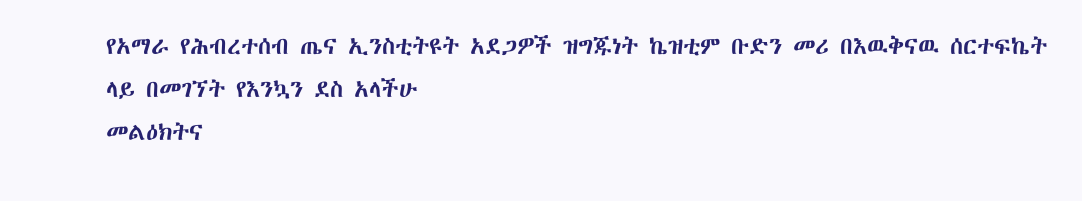የአማራ የሕብረተሰብ ጤና ኢንስቲትዩት አደጋዎች ዝግጁነት ኬዝቲም ቡድን መሪ በእዉቅናዉ ሰርተፍኬት ላይ በመገኘት የእንኳን ደስ አላችሁ
መልዕክትና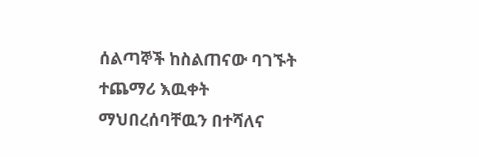ሰልጣኞች ከስልጠናው ባገኙት ተጨማሪ እዉቀት ማህበረሰባቸዉን በተሻለና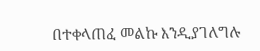በተቀላጠፈ መልኩ እንዲያገለግሉ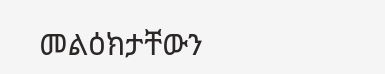መልዕክታቸውን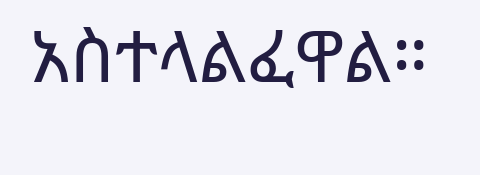አስተላልፈዋል።